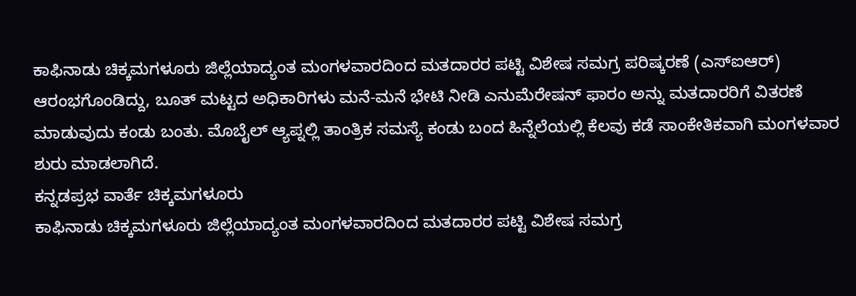ಕಾಫಿನಾಡು ಚಿಕ್ಕಮಗಳೂರು ಜಿಲ್ಲೆಯಾದ್ಯಂತ ಮಂಗಳವಾರದಿಂದ ಮತದಾರರ ಪಟ್ಟಿ ವಿಶೇಷ ಸಮಗ್ರ ಪರಿಷ್ಕರಣೆ (ಎಸ್ಐಆರ್) ಆರಂಭಗೊಂಡಿದ್ದು, ಬೂತ್ ಮಟ್ಟದ ಅಧಿಕಾರಿಗಳು ಮನೆ-ಮನೆ ಭೇಟಿ ನೀಡಿ ಎನುಮೆರೇಷನ್ ಫಾರಂ ಅನ್ನು ಮತದಾರರಿಗೆ ವಿತರಣೆ ಮಾಡುವುದು ಕಂಡು ಬಂತು. ಮೊಬೈಲ್ ಆ್ಯಪ್ನಲ್ಲಿ ತಾಂತ್ರಿಕ ಸಮಸ್ಯೆ ಕಂಡು ಬಂದ ಹಿನ್ನೆಲೆಯಲ್ಲಿ ಕೆಲವು ಕಡೆ ಸಾಂಕೇತಿಕವಾಗಿ ಮಂಗಳವಾರ ಶುರು ಮಾಡಲಾಗಿದೆ.
ಕನ್ನಡಪ್ರಭ ವಾರ್ತೆ ಚಿಕ್ಕಮಗಳೂರು
ಕಾಫಿನಾಡು ಚಿಕ್ಕಮಗಳೂರು ಜಿಲ್ಲೆಯಾದ್ಯಂತ ಮಂಗಳವಾರದಿಂದ ಮತದಾರರ ಪಟ್ಟಿ ವಿಶೇಷ ಸಮಗ್ರ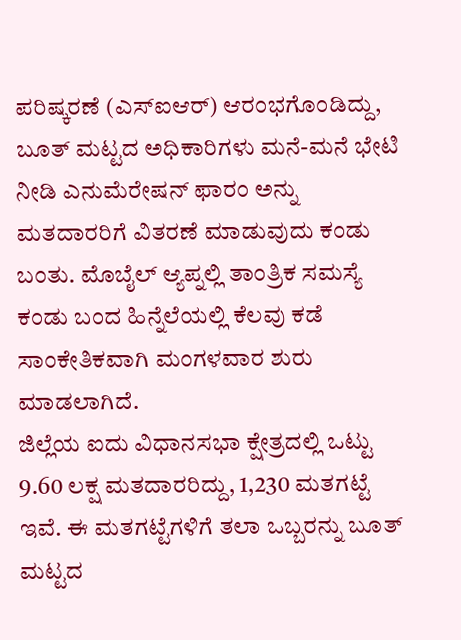ಪರಿಷ್ಕರಣೆ (ಎಸ್ಐಆರ್) ಆರಂಭಗೊಂಡಿದ್ದು, ಬೂತ್ ಮಟ್ಟದ ಅಧಿಕಾರಿಗಳು ಮನೆ-ಮನೆ ಭೇಟಿ ನೀಡಿ ಎನುಮೆರೇಷನ್ ಫಾರಂ ಅನ್ನು ಮತದಾರರಿಗೆ ವಿತರಣೆ ಮಾಡುವುದು ಕಂಡು ಬಂತು. ಮೊಬೈಲ್ ಆ್ಯಪ್ನಲ್ಲಿ ತಾಂತ್ರಿಕ ಸಮಸ್ಯೆ ಕಂಡು ಬಂದ ಹಿನ್ನೆಲೆಯಲ್ಲಿ ಕೆಲವು ಕಡೆ ಸಾಂಕೇತಿಕವಾಗಿ ಮಂಗಳವಾರ ಶುರು ಮಾಡಲಾಗಿದೆ.
ಜಿಲ್ಲೆಯ ಐದು ವಿಧಾನಸಭಾ ಕ್ಷೇತ್ರದಲ್ಲಿ ಒಟ್ಟು 9.60 ಲಕ್ಷ ಮತದಾರರಿದ್ದು, 1,230 ಮತಗಟ್ಟೆ ಇವೆ. ಈ ಮತಗಟ್ಟೆಗಳಿಗೆ ತಲಾ ಒಬ್ಬರನ್ನು ಬೂತ್ ಮಟ್ಟದ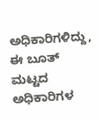ಅಧಿಕಾರಿಗಳಿದ್ದು, ಈ ಬೂತ್ ಮಟ್ಟದ ಅಧಿಕಾರಿಗಳ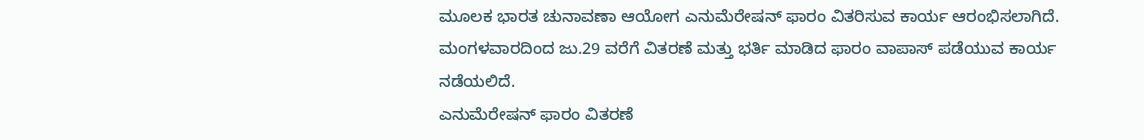ಮೂಲಕ ಭಾರತ ಚುನಾವಣಾ ಆಯೋಗ ಎನುಮೆರೇಷನ್ ಫಾರಂ ವಿತರಿಸುವ ಕಾರ್ಯ ಆರಂಭಿಸಲಾಗಿದೆ. ಮಂಗಳವಾರದಿಂದ ಜು.29 ವರೆಗೆ ವಿತರಣೆ ಮತ್ತು ಭರ್ತಿ ಮಾಡಿದ ಫಾರಂ ವಾಪಾಸ್ ಪಡೆಯುವ ಕಾರ್ಯ ನಡೆಯಲಿದೆ.
ಎನುಮೆರೇಷನ್ ಫಾರಂ ವಿತರಣೆ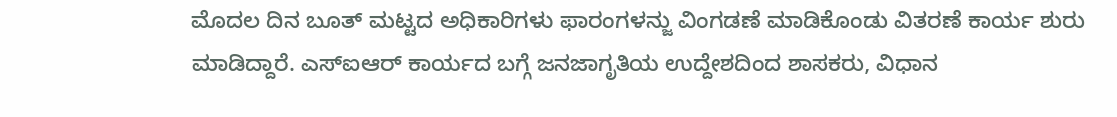ಮೊದಲ ದಿನ ಬೂತ್ ಮಟ್ಟದ ಅಧಿಕಾರಿಗಳು ಫಾರಂಗಳನ್ಜು ವಿಂಗಡಣೆ ಮಾಡಿಕೊಂಡು ವಿತರಣೆ ಕಾರ್ಯ ಶುರು ಮಾಡಿದ್ದಾರೆ. ಎಸ್ಐಆರ್ ಕಾರ್ಯದ ಬಗ್ಗೆ ಜನಜಾಗೃತಿಯ ಉದ್ದೇಶದಿಂದ ಶಾಸಕರು, ವಿಧಾನ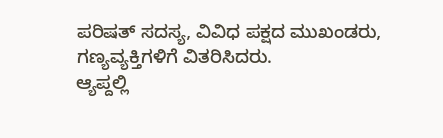ಪರಿಷತ್ ಸದಸ್ಯ, ವಿವಿಧ ಪಕ್ಷದ ಮುಖಂಡರು, ಗಣ್ಯವ್ಯಕ್ತಿಗಳಿಗೆ ವಿತರಿಸಿದರು.
ಆ್ಯಪ್ದಲ್ಲಿ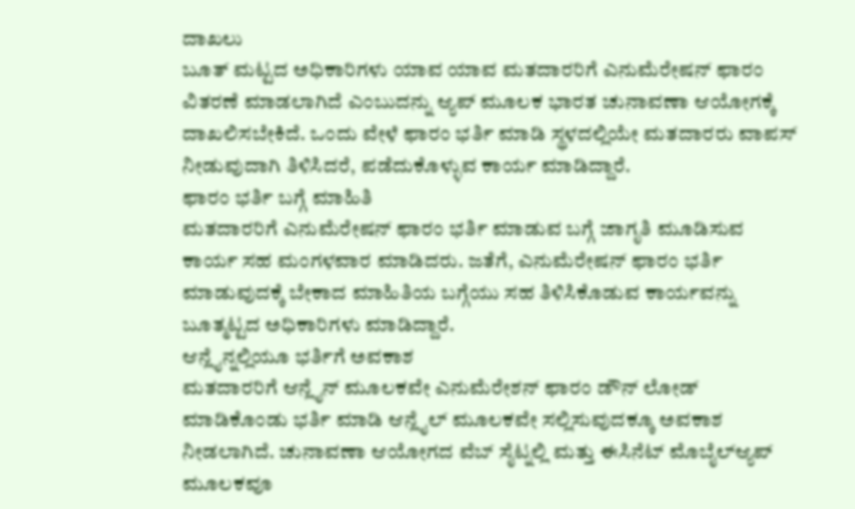ದಾಖಲು
ಬೂತ್ ಮಟ್ಟದ ಅಧಿಕಾರಿಗಳು ಯಾವ ಯಾವ ಮತದಾರರಿಗೆ ಎನುಮೆರೇಷನ್ ಫಾರಂ ವಿತರಣೆ ಮಾಡಲಾಗಿದೆ ಎಂಬುದನ್ನು ಆ್ಯಪ್ ಮೂಲಕ ಭಾರತ ಚುನಾವಣಾ ಆಯೋಗಕ್ಕೆ ದಾಖಲಿಸಬೇಕಿದೆ. ಒಂದು ವೇಳೆ ಫಾರಂ ಭರ್ತಿ ಮಾಡಿ ಸ್ಥಳದಲ್ಲಿಯೇ ಮತದಾರರು ವಾಪಸ್ ನೀಡುವುದಾಗಿ ತಿಳಿಸಿದರೆ, ಪಡೆದುಕೊಳ್ಳುವ ಕಾರ್ಯ ಮಾಡಿದ್ದಾರೆ.
ಫಾರಂ ಭರ್ತಿ ಬಗ್ಗೆ ಮಾಹಿತಿ
ಮತದಾರರಿಗೆ ಎನುಮೆರೇಷನ್ ಫಾರಂ ಭರ್ತಿ ಮಾಡುವ ಬಗ್ಗೆ ಜಾಗೃತಿ ಮೂಡಿಸುವ ಕಾರ್ಯ ಸಹ ಮಂಗಳವಾರ ಮಾಡಿದರು. ಜತೆಗೆ, ಎನುಮೆರೇಷನ್ ಫಾರಂ ಭರ್ತಿ ಮಾಡುವುದಕ್ಕೆ ಬೇಕಾದ ಮಾಹಿತಿಯ ಬಗ್ಗೆಯು ಸಹ ತಿಳಿಸಿಕೊಡುವ ಕಾರ್ಯವನ್ನು ಬೂತ್ಮಟ್ಟದ ಅಧಿಕಾರಿಗಳು ಮಾಡಿದ್ದಾರೆ.
ಆನ್ಲೈನ್ನಲ್ಲಿಯೂ ಭರ್ತಿಗೆ ಅವಕಾಶ
ಮತದಾರರಿಗೆ ಆನ್ಲೈನ್ ಮೂಲಕವೇ ಎನುಮೆರೇಶನ್ ಫಾರಂ ಡೌನ್ ಲೋಡ್ ಮಾಡಿಕೊಂಡು ಭರ್ತಿ ಮಾಡಿ ಆನ್ಲೈಲ್ ಮೂಲಕವೇ ಸಲ್ಲಿಸುವುದಕ್ಕೂ ಅವಕಾಶ ನೀಡಲಾಗಿದೆ. ಚುನಾವಣಾ ಆಯೋಗದ ವೆಬ್ ಸೈಟ್ನಲ್ಲಿ ಮತ್ತು ಈಸಿನೆಟ್ ಮೊಬೈಲ್ಆ್ಯಪ್ ಮೂಲಕವೂ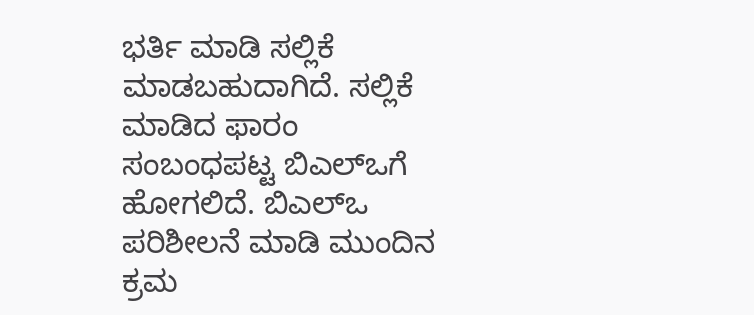ಭರ್ತಿ ಮಾಡಿ ಸಲ್ಲಿಕೆ ಮಾಡಬಹುದಾಗಿದೆ. ಸಲ್ಲಿಕೆ ಮಾಡಿದ ಫಾರಂ ಸಂಬಂಧಪಟ್ಟ ಬಿಎಲ್ಒಗೆ ಹೋಗಲಿದೆ. ಬಿಎಲ್ಒ ಪರಿಶೀಲನೆ ಮಾಡಿ ಮುಂದಿನ ಕ್ರಮ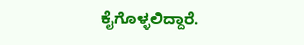ಕೈಗೊಳ್ಳಲಿದ್ದಾರೆ.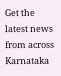Get the latest news from across Karnataka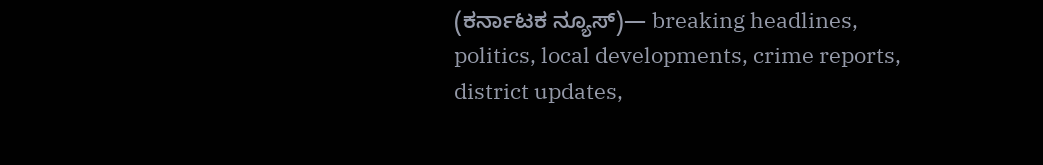(ಕರ್ನಾಟಕ ನ್ಯೂಸ್)— breaking headlines, politics, local developments, crime reports, district updates,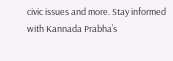civic issues and more. Stay informed with Kannada Prabha’s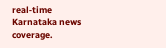real‑time Karnataka news coverage.